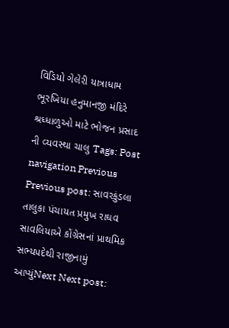વિડિયો ગેલેરી યાત્રાધામ ભૂરખિયા હનુમાનજી મંદિરે શ્રધ્ધાળુઓ માટે ભોજન પ્રસાદ ની વ્યવસ્થા ચાલુ Tags: Post navigation Previous Previous post: સાવરકુંડલા તાલુકા પંચાયત પ્રમુખ રાઘવ સાવલિયાએ કોંગ્રેસનાં પ્રાથમિક સભ્યપદેથી રાજીનામું આપ્યુંNext Next post: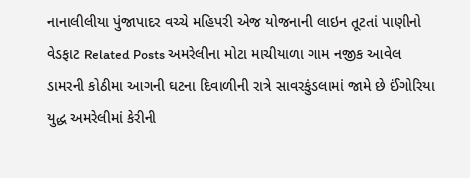નાનાલીલીયા પુંજાપાદર વચ્ચે મહિપરી એજ યોજનાની લાઇન તૂટતાં પાણીનો વેડફાટ Related Posts અમરેલીના મોટા માચીયાળા ગામ નજીક આવેલ ડામરની કોઠીમા આગની ઘટના દિવાળીની રાત્રે સાવરકુંડલામાં જામે છે ઈંગોરિયા યુદ્ધ અમરેલીમાં કેરીની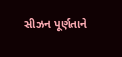સીઝન પૂર્ણતાને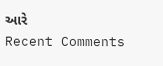આરે
Recent Comments